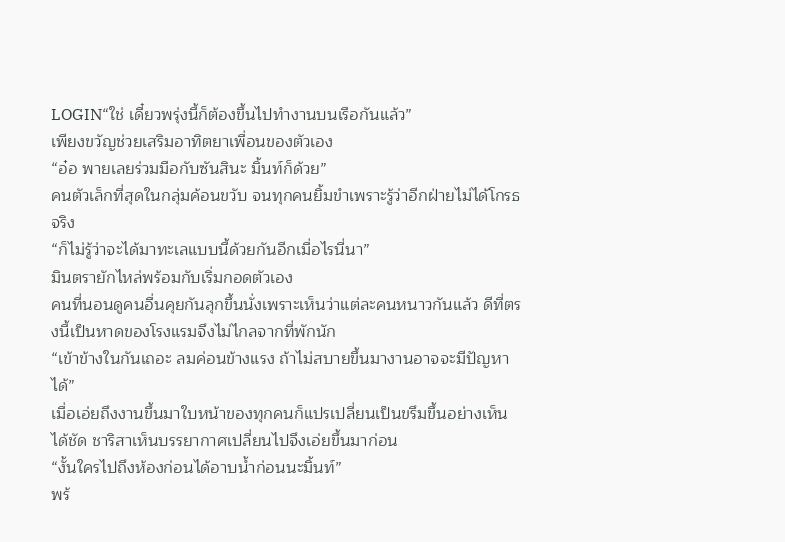LOGIN“ใช่ เดี๋ยวพรุ่งนี้ก็ต้องขึ้นไปทำงานบนเรือกันแล้ว”
เพียงขวัญช่วยเสริมอาทิตยาเพื่อนของตัวเอง
“อ๋อ พายเลยร่วมมือกับซันสินะ มิ้นท์ก็ด้วย”
คนตัวเล็กที่สุดในกลุ่มค้อนขวับ จนทุกคนยิ้มขำเพราะรู้ว่าอีกฝ่ายไม่ได้โกรธจริง
“ก็ไม่รู้ว่าจะได้มาทะเลแบบนี้ด้วยกันอีกเมื่อไรนี่นา”
มินตรายักไหล่พร้อมกับเริ่มกอดตัวเอง
คนที่นอนดูคนอื่นคุยกันลุกขึ้นนั่งเพราะเห็นว่าแต่ละคนหนาวกันแล้ว ดีที่ตรงนี้เป็นหาดของโรงแรมจึงไม่ไกลจากที่พักนัก
“เข้าข้างในกันเถอะ ลมค่อนข้างแรง ถ้าไม่สบายขึ้นมางานอาจจะมีปัญหาได้”
เมื่อเอ่ยถึงงานขึ้นมาใบหน้าของทุกคนก็แปรเปลี่ยนเป็นขรึมขึ้นอย่างเห็นได้ชัด ชาริสาเห็นบรรยากาศเปลี่ยนไปจึงเอ่ยขึ้นมาก่อน
“งั้นใครไปถึงห้องก่อนได้อาบน้ำก่อนนะมิ้นท์”
พร้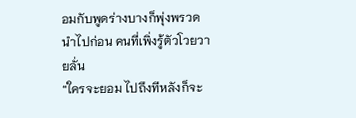อมกับพูดร่างบางก็พุ่งพรวดนำไปก่อน คนที่เพิ่งรู้ตัวโวยวายลั่น
“ใครจะยอม ไปถึงทีหลังก็จะ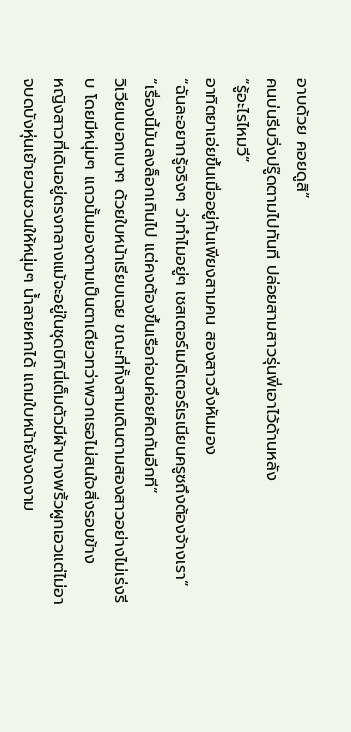อาบด้วย คอยดูสิ”
คนบ่นรีบวิ่งปรู๊ดตามไปทันที ปล่อยสามสาวรุ่นพี่เอาไว้ด้านหลัง
“รู้อะไรไหมวี”
อาทิตยาเอ่ยขึ้นเมื่ออยู่กันเพียงสามคน สองสาวจึงหันมอง
“ฉันละอยากรู้จริงๆ ว่าทำไมอยู่ๆ เชสเตอร์เมดิเตอร์เรเนียนครูซถึงต้องจ้างเรา”
“เรื่องนี้มันลงล็อกเกินไป แต่คงต้องขึ้นเรือก่อนค่อยคิดกันอีกที”
วิเวียนบอกเบาๆ ด้วยใบหน้าเรียบเฉย ขณะที่ทั้งสามเดินตามสองสาวอย่างไม่เร่งรีบ โดยมีหนุ่มๆ แถวนั้นมองตามเป็นตาเดียวทว่าพวกเธอไม่สนใจสิ่งรอบข้าง
หญิงสาวที่เดินอยู่ตรงกลางแม้จะอยู่ในชุดบิกินี่เต็มตัวมีผ้าบางพริ้วผูกเอวแต่ไม่อาจบดบังหุ่นเย้ายวนชวนให้หนุ่มๆ น้ำลายหกได้ แถมใบหน้ายังงดงาม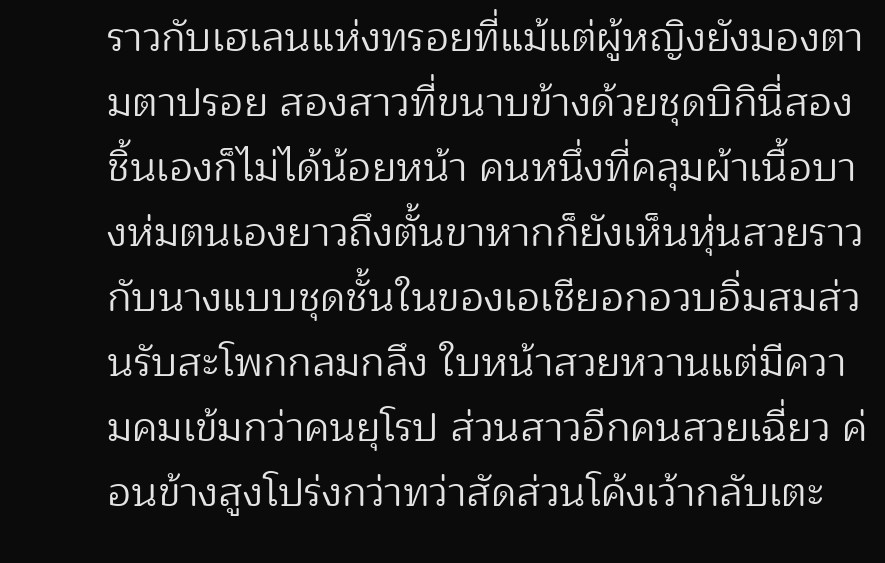ราวกับเฮเลนแห่งทรอยที่แม้แต่ผู้หญิงยังมองตามตาปรอย สองสาวที่ขนาบข้างด้วยชุดบิกินี่สองชิ้นเองก็ไม่ได้น้อยหน้า คนหนึ่งที่คลุมผ้าเนื้อบางห่มตนเองยาวถึงตั้นขาหากก็ยังเห็นหุ่นสวยราวกับนางแบบชุดชั้นในของเอเชียอกอวบอิ่มสมส่วนรับสะโพกกลมกลึง ใบหน้าสวยหวานแต่มีความคมเข้มกว่าคนยุโรป ส่วนสาวอีกคนสวยเฉี่ยว ค่อนข้างสูงโปร่งกว่าทว่าสัดส่วนโค้งเว้ากลับเตะ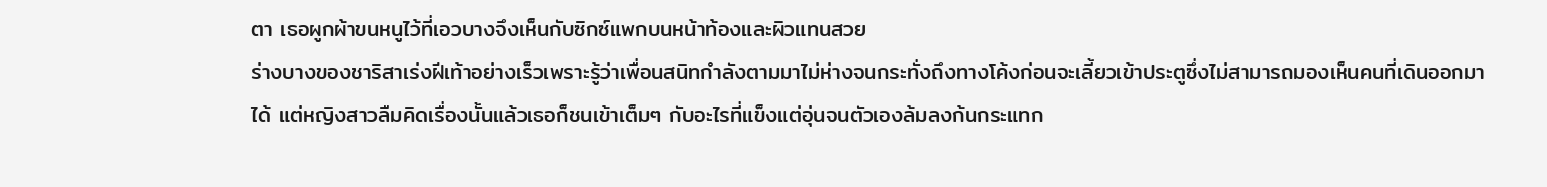ตา เธอผูกผ้าขนหนูไว้ที่เอวบางจึงเห็นกับซิกซ์แพกบนหน้าท้องและผิวแทนสวย
ร่างบางของชาริสาเร่งฝีเท้าอย่างเร็วเพราะรู้ว่าเพื่อนสนิทกำลังตามมาไม่ห่างจนกระทั่งถึงทางโค้งก่อนจะเลี้ยวเข้าประตูซึ่งไม่สามารถมองเห็นคนที่เดินออกมาได้ แต่หญิงสาวลืมคิดเรื่องนั้นแล้วเธอก็ชนเข้าเต็มๆ กับอะไรที่แข็งแต่อุ่นจนตัวเองล้มลงก้นกระแทก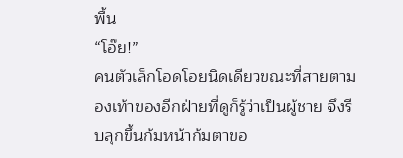พื้น
“โอ๊ย!”
คนตัวเล็กโอดโอยนิดเดียวขณะที่สายตามองเท้าของอีกฝ่ายที่ดูก็รู้ว่าเป็นผู้ชาย จึงรีบลุกขึ้นก้มหน้าก้มตาขอ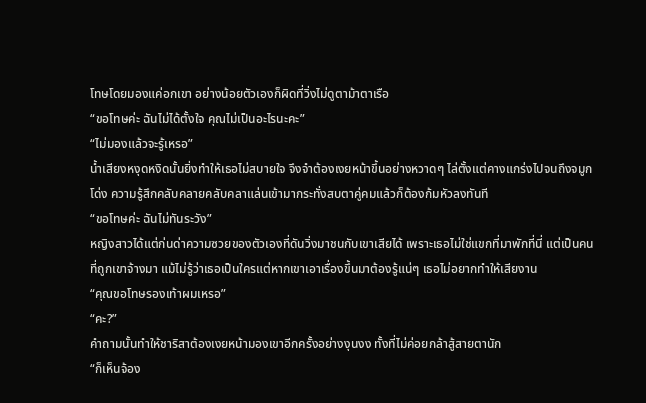โทษโดยมองแค่อกเขา อย่างน้อยตัวเองก็ผิดที่วิ่งไม่ดูตาม้าตาเรือ
“ขอโทษค่ะ ฉันไม่ได้ตั้งใจ คุณไม่เป็นอะไรนะคะ”
“ไม่มองแล้วจะรู้เหรอ”
น้ำเสียงหงุดหงิดนั้นยิ่งทำให้เธอไม่สบายใจ จึงจำต้องเงยหน้าขึ้นอย่างหวาดๆ ไล่ตั้งแต่คางแกร่งไปจนถึงจมูกโด่ง ความรู้สึกคลับคลายคลับคลาแล่นเข้ามากระทั่งสบตาคู่คมแล้วก็ต้องก้มหัวลงทันที
“ขอโทษค่ะ ฉันไม่ทันระวัง”
หญิงสาวได้แต่ก่นด่าความซวยของตัวเองที่ดันวิ่งมาชนกับเขาเสียได้ เพราะเธอไม่ใช่แขกที่มาพักที่นี่ แต่เป็นคนที่ถูกเขาจ้างมา แม้ไม่รู้ว่าเธอเป็นใครแต่หากเขาเอาเรื่องขึ้นมาต้องรู้แน่ๆ เธอไม่อยากทำให้เสียงาน
“คุณขอโทษรองเท้าผมเหรอ”
“คะ?”
คำถามนั้นทำให้ชาริสาต้องเงยหน้ามองเขาอีกครั้งอย่างงุนงง ทั้งที่ไม่ค่อยกล้าสู้สายตานัก
“ก็เห็นจ้อง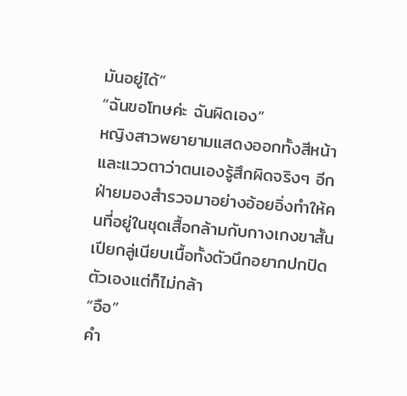มันอยู่ได้”
“ฉันขอโทษค่ะ ฉันผิดเอง”
หญิงสาวพยายามแสดงออกทั้งสีหน้าและแววตาว่าตนเองรู้สึกผิดจริงๆ อีกฝ่ายมองสำรวจมาอย่างอ้อยอิ่งทำให้คนที่อยู่ในชุดเสื้อกล้ามกับกางเกงขาสั้นเปียกลู่เนียบเนื้อทั้งตัวนึกอยากปกปิดตัวเองแต่ก็ไม่กล้า
“อือ”
คำ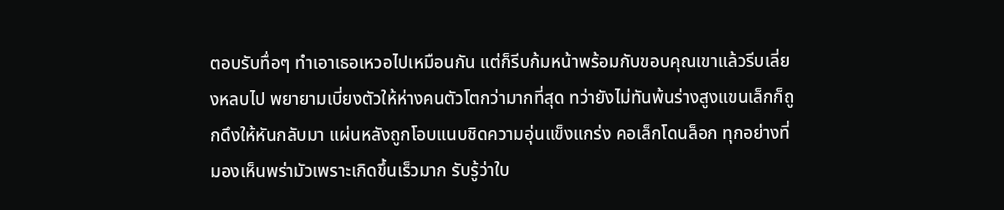ตอบรับทื่อๆ ทำเอาเธอเหวอไปเหมือนกัน แต่ก็รีบก้มหน้าพร้อมกับขอบคุณเขาแล้วรีบเลี่ยงหลบไป พยายามเบี่ยงตัวให้ห่างคนตัวโตกว่ามากที่สุด ทว่ายังไม่ทันพ้นร่างสูงแขนเล็กก็ถูกดึงให้หันกลับมา แผ่นหลังถูกโอบแนบชิดความอุ่นแข็งแกร่ง คอเล็กโดนล็อก ทุกอย่างที่มองเห็นพร่ามัวเพราะเกิดขึ้นเร็วมาก รับรู้ว่าใบ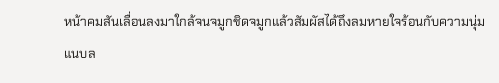หน้าคมสันเลื่อนลงมาใกล้จนจมูกชิดจมูกแล้วสัมผัสได้ถึงลมหายใจร้อนกับความนุ่มแนบล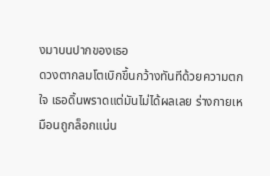งมาบนปากของเธอ
ดวงตากลมโตเบิกขึ้นกว้างทันทีด้วยความตกใจ เธอดิ้นพราดแต่มันไม่ได้ผลเลย ร่างกายเหมือนถูกล็อกแน่น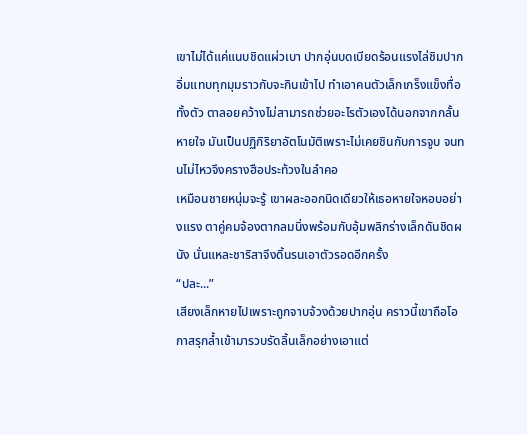เขาไม่ได้แค่แนบชิดแผ่วเบา ปากอุ่นบดเบียดร้อนแรงไล่ชิมปากอิ่มแทบทุกมุมราวกับจะกินเข้าไป ทำเอาคนตัวเล็กเกร็งแข็งทื่อทั้งตัว ตาลอยคว้างไม่สามารถช่วยอะไรตัวเองได้นอกจากกลั้นหายใจ มันเป็นปฏิกิริยาอัตโนมัติเพราะไม่เคยชินกับการจูบ จนทนไม่ไหวจึงครางฮือประท้วงในลำคอ
เหมือนชายหนุ่มจะรู้ เขาผละออกนิดเดียวให้เธอหายใจหอบอย่างแรง ตาคู่คมจ้องตากลมนิ่งพร้อมกับอุ้มพลิกร่างเล็กดันชิดผนัง นั่นแหละชาริสาจึงดิ้นรนเอาตัวรอดอีกครั้ง
“ปละ...”
เสียงเล็กหายไปเพราะถูกจาบจ้วงด้วยปากอุ่น คราวนี้เขาถือโอกาสรุกล้ำเข้ามารวบรัดลิ้นเล็กอย่างเอาแต่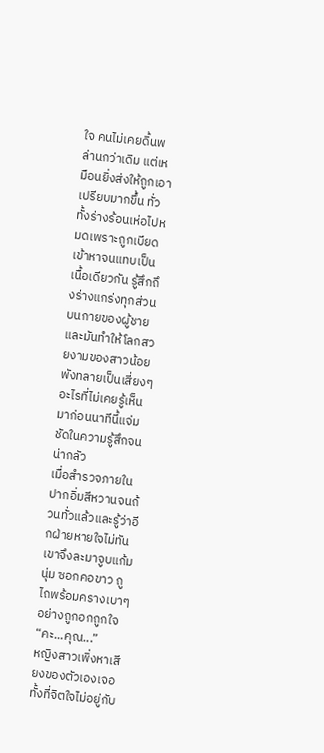ใจ คนไม่เคยดิ้นพล่านกว่าเดิม แต่เหมือนยิ่งส่งให้ถูกเอาเปรียบมากขึ้น ทั่วทั้งร่างร้อนเห่อไปหมดเพราะถูกเบียดเข้าหาจนแทบเป็นเนื้อเดียวกัน รู้สึกถึงร่างแกร่งทุกส่วนบนกายของผู้ชายและมันทำให้โลกสวยงามของสาวน้อยพังทลายเป็นเสี่ยงๆ อะไรที่ไม่เคยรู้เห็นมาก่อนนาทีนี้แจ่มชัดในความรู้สึกจนน่ากลัว
เมื่อสำรวจภายในปากอิ่มสีหวานจนถ้วนทั่วแล้วและรู้ว่าอีกฝ่ายหายใจไม่ทันเขาจึงละมาจูบแก้มนุ่ม ซอกคอขาว ถูไถพร้อมครางเบาๆ อย่างถูกอกถูกใจ
“คะ...คุณ...”
หญิงสาวเพิ่งหาเสียงของตัวเองเจอ ทั้งที่จิตใจไม่อยู่กับ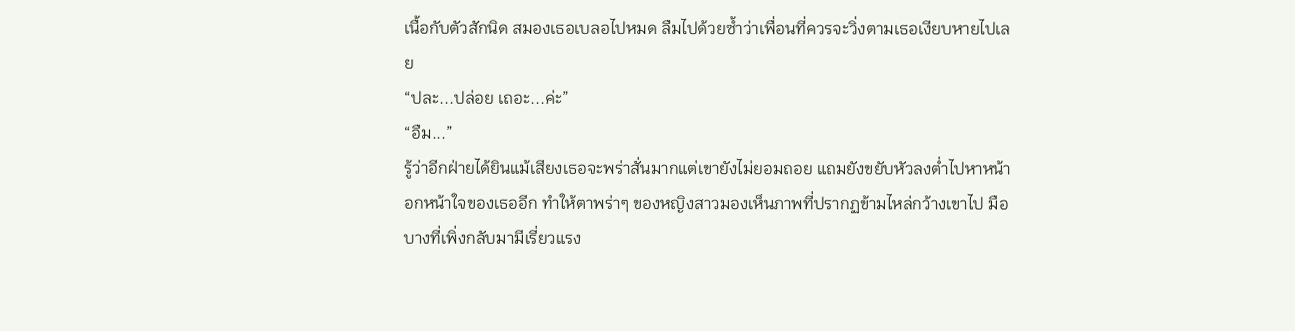เนื้อกับตัวสักนิด สมองเธอเบลอไปหมด ลืมไปด้วยซ้ำว่าเพื่อนที่ควรจะวิ่งตามเธอเงียบหายไปเลย
“ปละ...ปล่อย เถอะ...ค่ะ”
“อืม...”
รู้ว่าอีกฝ่ายได้ยินแม้เสียงเธอจะพร่าสั่นมากแต่เขายังไม่ยอมถอย แถมยังขยับหัวลงต่ำไปหาหน้าอกหน้าใจของเธออีก ทำให้ตาพร่าๆ ของหญิงสาวมองเห็นภาพที่ปรากฏข้ามไหล่กว้างเขาไป มือบางที่เพิ่งกลับมามีเรี่ยวแรง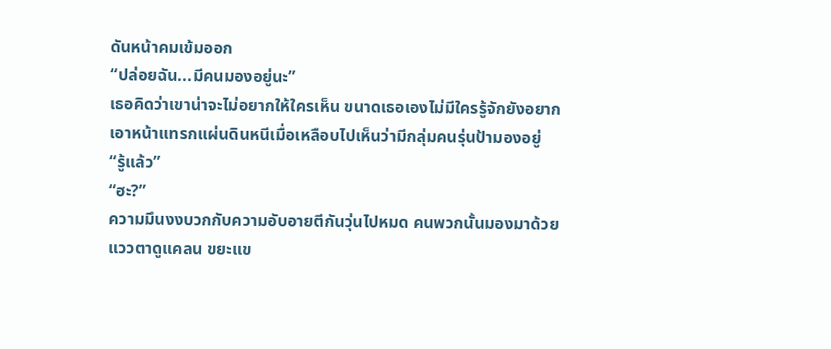ดันหน้าคมเข้มออก
“ปล่อยฉัน...มีคนมองอยู่นะ”
เธอคิดว่าเขาน่าจะไม่อยากให้ใครเห็น ขนาดเธอเองไม่มีใครรู้จักยังอยากเอาหน้าแทรกแผ่นดินหนีเมื่อเหลือบไปเห็นว่ามีกลุ่มคนรุ่นป้ามองอยู่
“รู้แล้ว”
“ฮะ?”
ความมึนงงบวกกับความอับอายตีกันวุ่นไปหมด คนพวกนั้นมองมาด้วยแววตาดูแคลน ขยะแข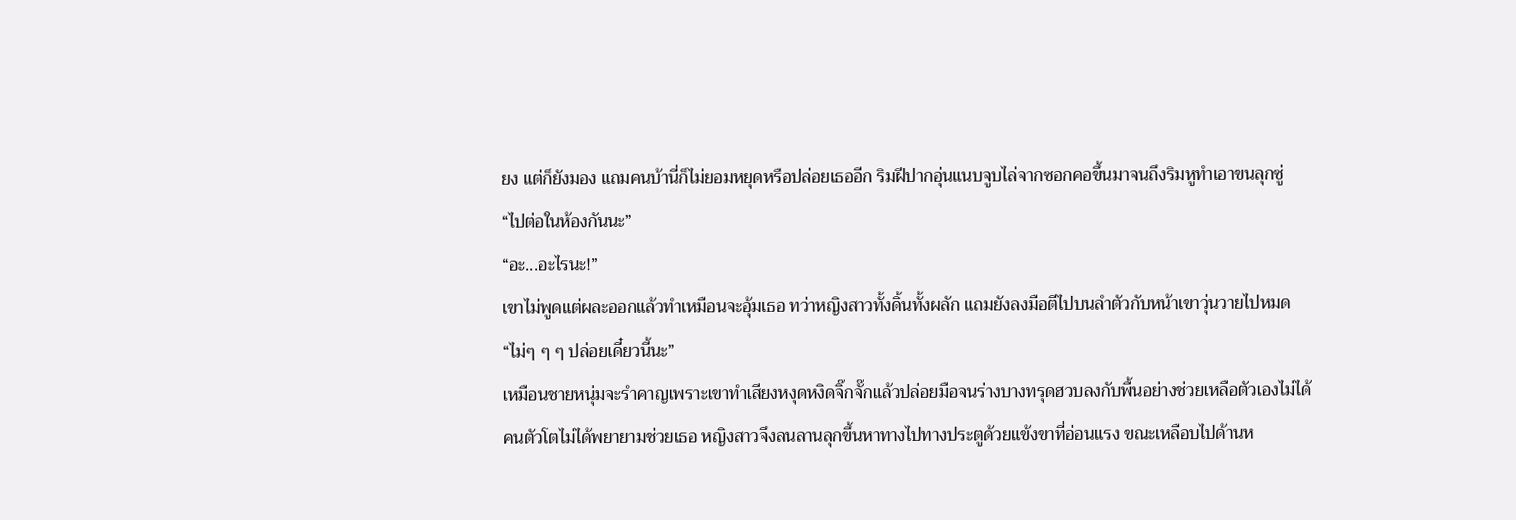ยง แต่ก็ยังมอง แถมคนบ้านี่ก็ไม่ยอมหยุดหรือปล่อยเธออีก ริมฝีปากอุ่นแนบจูบไล่จากซอกคอขึ้นมาจนถึงริมหูทำเอาขนลุกซู่
“ไปต่อในห้องกันนะ”
“อะ...อะไรนะ!”
เขาไม่พูดแต่ผละออกแล้วทำเหมือนจะอุ้มเธอ ทว่าหญิงสาวทั้งดิ้นทั้งผลัก แถมยังลงมือตีไปบนลำตัวกับหน้าเขาวุ่นวายไปหมด
“ไม่ๆ ๆ ๆ ปล่อยเดี๋ยวนี้นะ”
เหมือนชายหนุ่มจะรำคาญเพราะเขาทำเสียงหงุดหงิดจิ๊กจั๊กแล้วปล่อยมือจนร่างบางทรุดฮวบลงกับพื้นอย่างช่วยเหลือตัวเองไม่ได้
คนตัวโตไม่ได้พยายามช่วยเธอ หญิงสาวจึงลนลานลุกขึ้นหาทางไปทางประตูด้วยแข้งขาที่อ่อนแรง ขณะเหลือบไปด้านห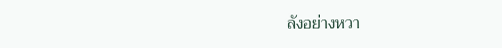ลังอย่างหวา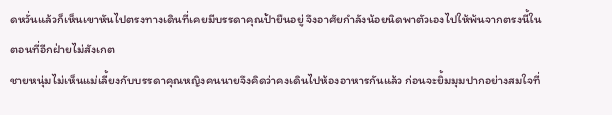ดหวั่นแล้วก็เห็นเขาหันไปตรงทางเดินที่เคยมีบรรดาคุณป้ายืนอยู่ จึงอาศัยกำลังน้อยนิดพาตัวเองไปให้พ้นจากตรงนี้ในตอนที่อีกฝ่ายไม่สังเกต
ชายหนุ่มไม่เห็นแม่เลี้ยงกับบรรดาคุณหญิงคนนายจึงคิดว่าคงเดินไปห้องอาหารกันแล้ว ก่อนจะยิ้มมุมปากอย่างสมใจที่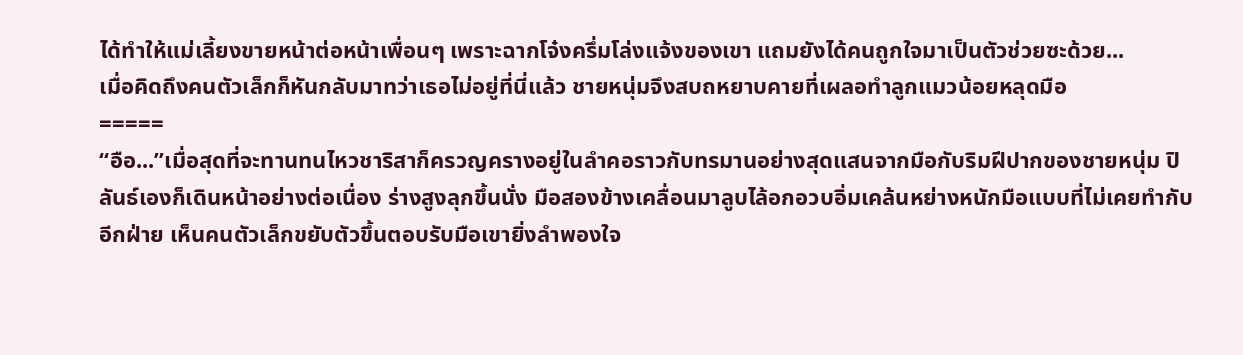ได้ทำให้แม่เลี้ยงขายหน้าต่อหน้าเพื่อนๆ เพราะฉากโจ๋งครึ่มโล่งแจ้งของเขา แถมยังได้คนถูกใจมาเป็นตัวช่วยซะด้วย...
เมื่อคิดถึงคนตัวเล็กก็หันกลับมาทว่าเธอไม่อยู่ที่นี่แล้ว ชายหนุ่มจึงสบถหยาบคายที่เผลอทำลูกแมวน้อยหลุดมือ
=====
“อือ...”เมื่อสุดที่จะทานทนไหวชาริสาก็ครวญครางอยู่ในลำคอราวกับทรมานอย่างสุดแสนจากมือกับริมฝีปากของชายหนุ่ม ปิลันธ์เองก็เดินหน้าอย่างต่อเนื่อง ร่างสูงลุกขึ้นนั่ง มือสองข้างเคลื่อนมาลูบไล้อกอวบอิ่มเคล้นหย่างหนักมือแบบที่ไม่เคยทำกับอีกฝ่าย เห็นคนตัวเล็กขยับตัวขึ้นตอบรับมือเขายิ่งลำพองใจ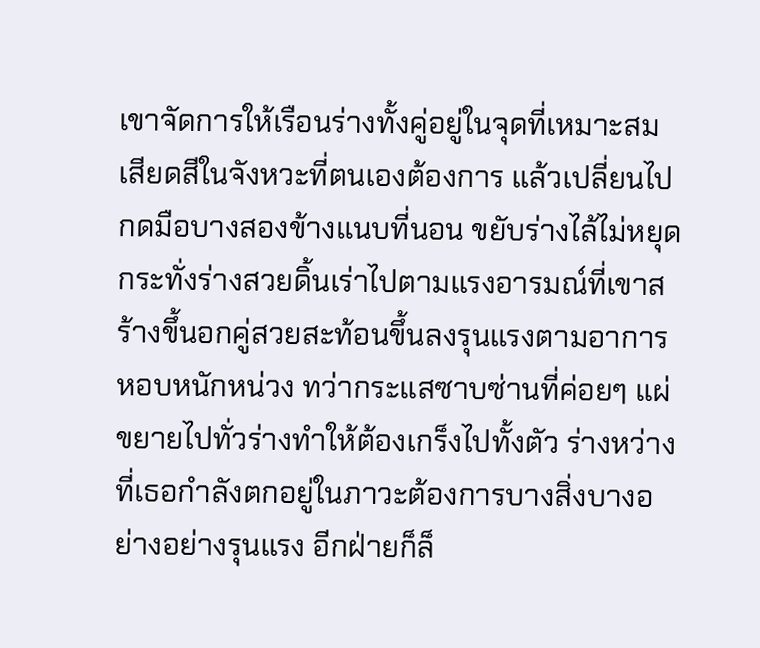เขาจัดการให้เรือนร่างทั้งคู่อยู่ในจุดที่เหมาะสม เสียดสีในจังหวะที่ตนเองต้องการ แล้วเปลี่ยนไปกดมือบางสองข้างแนบที่นอน ขยับร่างไล้ไม่หยุดกระทั่งร่างสวยดิ้นเร่าไปตามแรงอารมณ์ที่เขาสร้างขึ้นอกคู่สวยสะท้อนขึ้นลงรุนแรงตามอาการหอบหนักหน่วง ทว่ากระแสซาบซ่านที่ค่อยๆ แผ่ขยายไปทั่วร่างทำให้ต้องเกร็งไปทั้งตัว ร่างหว่างที่เธอกำลังตกอยู่ในภาวะต้องการบางสิ่งบางอย่างอย่างรุนแรง อีกฝ่ายก็ล็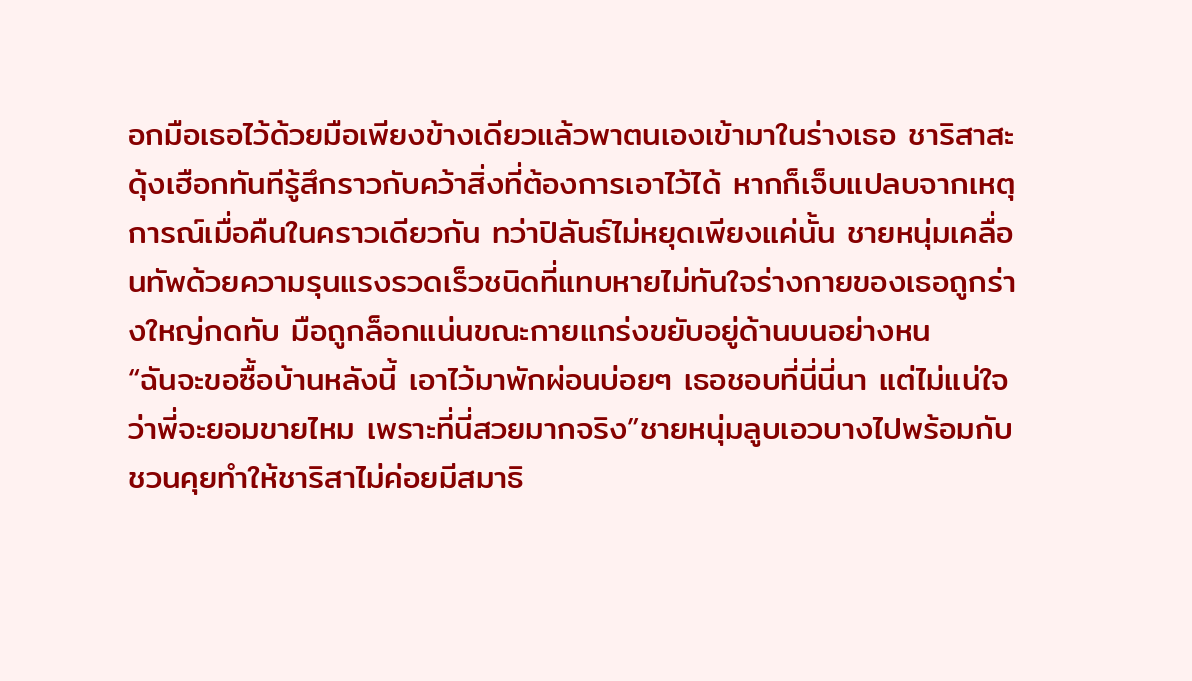อกมือเธอไว้ด้วยมือเพียงข้างเดียวแล้วพาตนเองเข้ามาในร่างเธอ ชาริสาสะดุ้งเฮือกทันทีรู้สึกราวกับคว้าสิ่งที่ต้องการเอาไว้ได้ หากก็เจ็บแปลบจากเหตุการณ์เมื่อคืนในคราวเดียวกัน ทว่าปิลันธ์ไม่หยุดเพียงแค่นั้น ชายหนุ่มเคลื่อนทัพด้วยความรุนแรงรวดเร็วชนิดที่แทบหายไม่ทันใจร่างกายของเธอถูกร่างใหญ่กดทับ มือถูกล็อกแน่นขณะกายแกร่งขยับอยู่ด้านบนอย่างหน
“ฉันจะขอซื้อบ้านหลังนี้ เอาไว้มาพักผ่อนบ่อยๆ เธอชอบที่นี่นี่นา แต่ไม่แน่ใจว่าพี่จะยอมขายไหม เพราะที่นี่สวยมากจริง”ชายหนุ่มลูบเอวบางไปพร้อมกับชวนคุยทำให้ชาริสาไม่ค่อยมีสมาธิ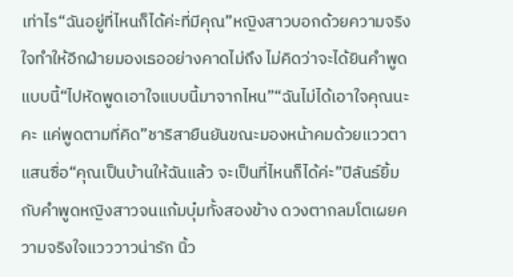เท่าไร“ฉันอยู่ที่ไหนก็ได้ค่ะที่มีคุณ”หญิงสาวบอกด้วยความจริงใจทำให้อีกฝ่ายมองเธออย่างคาดไม่ถึง ไม่คิดว่าจะได้ยินคำพูดแบบนี้“ไปหัดพูดเอาใจแบบนี้มาจากไหน”“ฉันไม่ได้เอาใจคุณนะคะ แค่พูดตามที่คิด”ชาริสายืนยันขณะมองหน้าคมด้วยแววตาแสนซื่อ“คุณเป็นบ้านให้ฉันแล้ว จะเป็นที่ไหนก็ได้ค่ะ”ปิลันธ์ยิ้มกับคำพูดหญิงสาวจนแก้มบุ๋มทั้งสองข้าง ดวงตากลมโตเผยความจริงใจแวววาวน่ารัก นิ้ว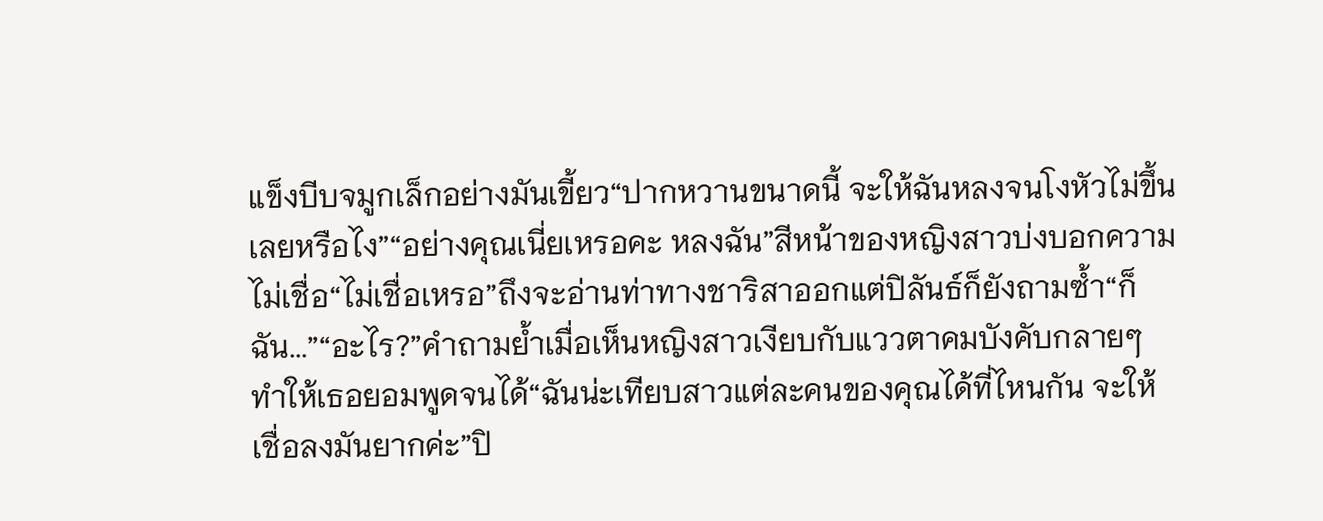แข็งบีบจมูกเล็กอย่างมันเขี้ยว“ปากหวานขนาดนี้ จะให้ฉันหลงจนโงหัวไม่ขึ้นเลยหรือไง”“อย่างคุณเนี่ยเหรอคะ หลงฉัน”สีหน้าของหญิงสาวบ่งบอกความไม่เชื่อ“ไม่เชื่อเหรอ”ถึงจะอ่านท่าทางชาริสาออกแต่ปิลันธ์ก็ยังถามซ้ำ“ก็ฉัน...”“อะไร?”คำถามย้ำเมื่อเห็นหญิงสาวเงียบกับแววตาคมบังคับกลายๆ ทำให้เธอยอมพูดจนได้“ฉันน่ะเทียบสาวแต่ละคนของคุณได้ที่ไหนกัน จะให้เชื่อลงมันยากค่ะ”ปิ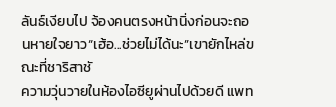ลันธ์เงียบไป จ้องคนตรงหน้านิ่งก่อนจะถอนหายใจยาว“เฮ้อ...ช่วยไม่ได้นะ”เขายักไหล่ขณะที่ชาริสาชั
ความวุ่นวายในห้องไอซียูผ่านไปด้วยดี แพท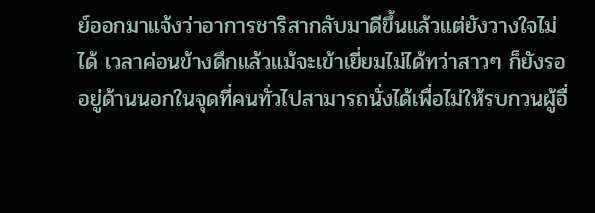ย์ออกมาแจ้งว่าอาการชาริสากลับมาดีขึ้นแล้วแต่ยังวางใจไม่ได้ เวลาค่อนข้างดึกแล้วแม้จะเข้าเยี่ยมไม่ได้ทว่าสาวๆ ก็ยังรออยู่ด้านนอกในจุดที่คนทั่วไปสามารถนั่งได้เพื่อไม่ให้รบกวนผู้อื่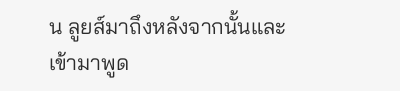น ลูยส์มาถึงหลังจากนั้นและเข้ามาพูด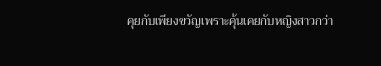คุยกับเพียงขวัญเพราะคุ้นเคยกับหญิงสาวกว่า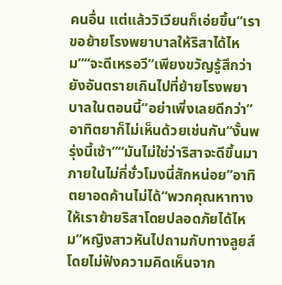คนอื่น แต่แล้ววิเวียนก็เอ่ยขึ้น“เราขอย้ายโรงพยาบาลให้ริสาได้ไหม”“จะดีเหรอวี”เพียงขวัญรู้สึกว่ายังอันตรายเกินไปที่ย้ายโรงพยาบาลในตอนนี้“อย่าเพิ่งเลยดีกว่า”อาทิตยาก็ไม่เห็นด้วยเช่นกัน“งั้นพรุ่งนี้เช้า”“มันไม่ใช่ว่าริสาจะดีขึ้นมาภายในไม่กี่ชั่วโมงนี่สักหน่อย”อาทิตยาอดค้านไม่ได้“พวกคุณหาทางให้เราย้ายริสาโดยปลอดภัยได้ไหม”หญิงสาวหันไปถามกับทางลูยส์โดยไม่ฟังความคิดเห็นจาก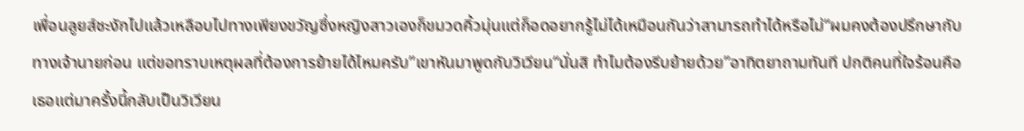เพื่อนลูยส์ชะงักไปแล้วเหลือบไปทางเพียงขวัญซึ่งหญิงสาวเองก็ขมวดคิ้วมุ่นแต่ก็อดอยากรู้ไม่ได้เหมือนกันว่าสามารถทำได้หรือไม่“ผมคงต้องปรึกษากับทางเจ้านายก่อน แต่ขอทราบเหตุผลที่ต้องการย้ายได้ไหมครับ”เขาหันมาพูดกับวิเวียน“นั่นสิ ทำไมต้องรีบย้ายด้วย”อาทิตยาถามทันที ปกติคนที่ใจร้อนคือเธอแต่มาครั้งนี้กลับเป็นวิเวียน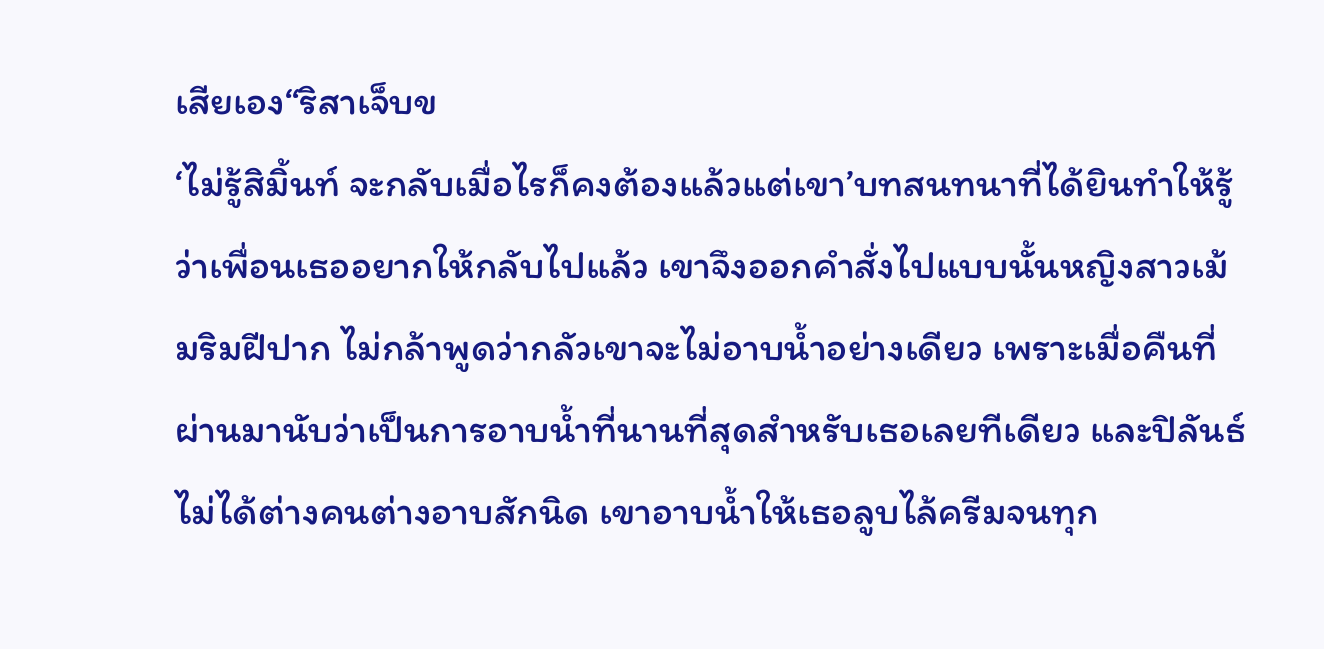เสียเอง“ริสาเจ็บข
‘ไม่รู้สิมิ้นท์ จะกลับเมื่อไรก็คงต้องแล้วแต่เขา’บทสนทนาที่ได้ยินทำให้รู้ว่าเพื่อนเธออยากให้กลับไปแล้ว เขาจึงออกคำสั่งไปแบบนั้นหญิงสาวเม้มริมฝีปาก ไม่กล้าพูดว่ากลัวเขาจะไม่อาบน้ำอย่างเดียว เพราะเมื่อคืนที่ผ่านมานับว่าเป็นการอาบน้ำที่นานที่สุดสำหรับเธอเลยทีเดียว และปิลันธ์ไม่ได้ต่างคนต่างอาบสักนิด เขาอาบน้ำให้เธอลูบไล้ครีมจนทุก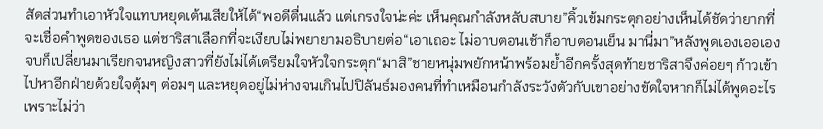สัดส่วนทำเอาหัวใจแทบหยุดเต้นเสียให้ได้“พอดีตื่นแล้ว แต่เกรงใจน่ะค่ะ เห็นคุณกำลังหลับสบาย”คิ้วเข้มกระตุกอย่างเห็นได้ชัดว่ายากที่จะเชื่อคำพูดของเธอ แต่ชาริสาเลือกที่จะเงียบไม่พยายามอธิบายต่อ“เอาเถอะ ไม่อาบตอนเช้าก็อาบตอนเย็น มานี่มา”หลังพูดเองเออเองจบก็เปลี่ยนมาเรียกจนหญิงสาวที่ยังไม่ได้เตรียมใจหัวใจกระตุก“มาสิ”ชายหนุ่มพยักหน้าพร้อมย้ำอีกครั้งสุดท้ายชาริสาจึงค่อยๆ ก้าวเข้าไปหาอีกฝ่ายด้วยใจตุ้มๆ ต่อมๆ และหยุดอยู่ไม่ห่างจนเกินไปปิลันธ์มองคนที่ทำเหมือนกำลังระวังตัวกับเขาอย่างขัดใจหากก็ไม่ได้พูดอะไร เพราะไม่ว่า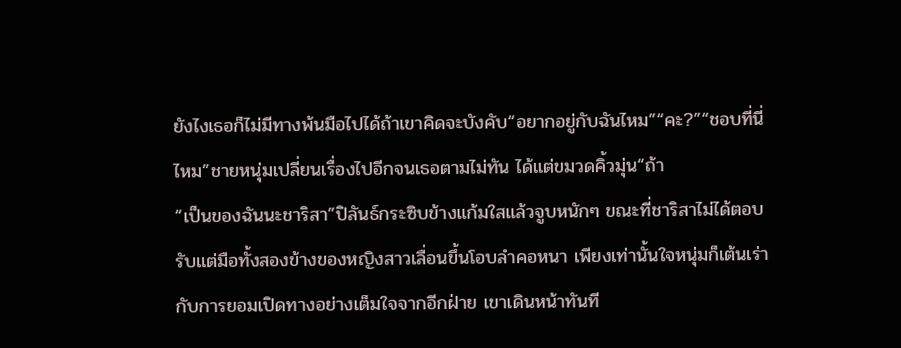ยังไงเธอก็ไม่มีทางพ้นมือไปได้ถ้าเขาคิดจะบังคับ“อยากอยู่กับฉันไหม”“คะ?”“ชอบที่นี่ไหม”ชายหนุ่มเปลี่ยนเรื่องไปอีกจนเธอตามไม่ทัน ได้แต่ขมวดคิ้วมุ่น“ถ้า
“เป็นของฉันนะชาริสา”ปิลันธ์กระซิบข้างแก้มใสแล้วจูบหนักๆ ขณะที่ชาริสาไม่ได้ตอบรับแต่มือทั้งสองข้างของหญิงสาวเลื่อนขึ้นโอบลำคอหนา เพียงเท่านั้นใจหนุ่มก็เต้นเร่ากับการยอมเปิดทางอย่างเต็มใจจากอีกฝ่าย เขาเดินหน้าทันที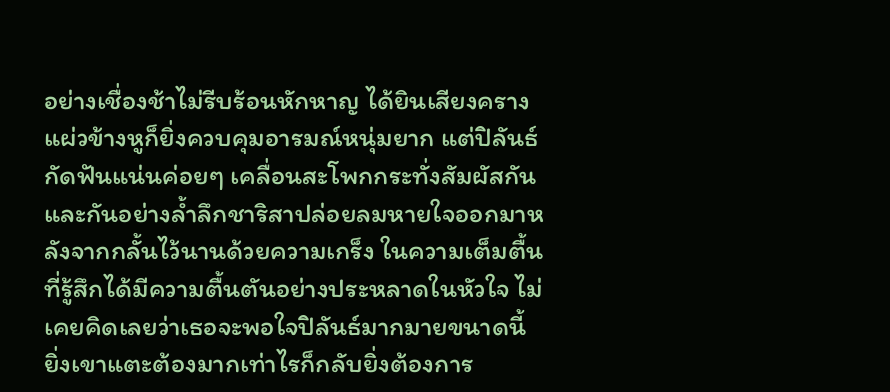อย่างเชื่องช้าไม่รีบร้อนหักหาญ ได้ยินเสียงครางแผ่วข้างหูก็ยิ่งควบคุมอารมณ์หนุ่มยาก แต่ปิลันธ์กัดฟันแน่นค่อยๆ เคลื่อนสะโพกกระทั่งสัมผัสกันและกันอย่างล้ำลึกชาริสาปล่อยลมหายใจออกมาหลังจากกลั้นไว้นานด้วยความเกร็ง ในความเต็มตื้นที่รู้สึกได้มีความตื้นตันอย่างประหลาดในหัวใจ ไม่เคยคิดเลยว่าเธอจะพอใจปิลันธ์มากมายขนาดนี้ ยิ่งเขาแตะต้องมากเท่าไรก็กลับยิ่งต้องการ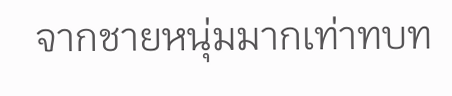จากชายหนุ่มมากเท่าทบท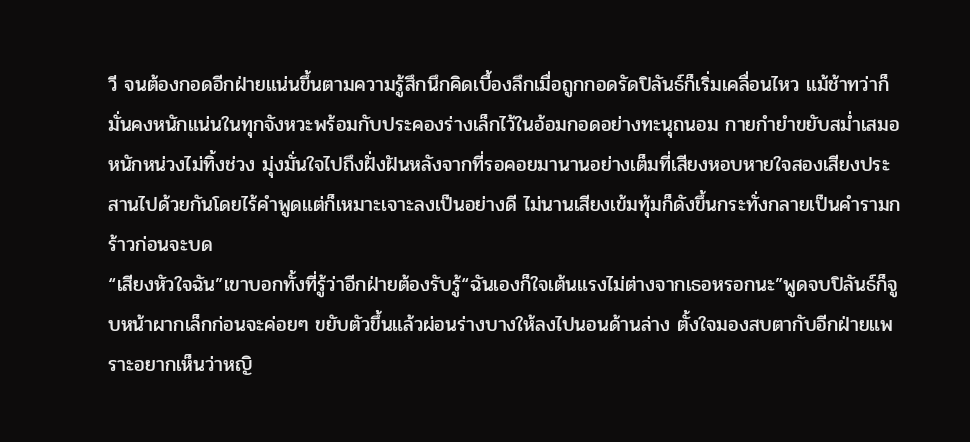วี จนต้องกอดอีกฝ่ายแน่นขึ้นตามความรู้สึกนึกคิดเบื้องลึกเมื่อถูกกอดรัดปิลันธ์ก็เริ่มเคลื่อนไหว แม้ช้าทว่าก็มั่นคงหนักแน่นในทุกจังหวะพร้อมกับประคองร่างเล็กไว้ในอ้อมกอดอย่างทะนุถนอม กายกำยำขยับสม่ำเสมอหนักหน่วงไม่ทิ้งช่วง มุ่งมั่นใจไปถึงฝั่งฝันหลังจากที่รอคอยมานานอย่างเต็มที่เสียงหอบหายใจสองเสียงประสานไปด้วยกันโดยไร้คำพูดแต่ก็เหมาะเจาะลงเป็นอย่างดี ไม่นานเสียงเข้มทุ้มก็ดังขึ้นกระทั่งกลายเป็นคำรามกร้าวก่อนจะบด
“เสียงหัวใจฉัน”เขาบอกทั้งที่รู้ว่าอีกฝ่ายต้องรับรู้“ฉันเองก็ใจเต้นแรงไม่ต่างจากเธอหรอกนะ”พูดจบปิลันธ์ก็จูบหน้าผากเล็กก่อนจะค่อยๆ ขยับตัวขึ้นแล้วผ่อนร่างบางให้ลงไปนอนด้านล่าง ตั้งใจมองสบตากับอีกฝ่ายแพราะอยากเห็นว่าหญิ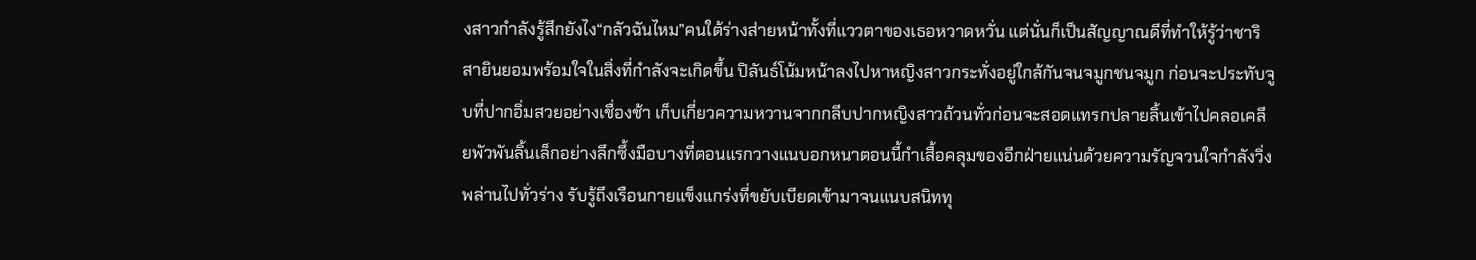งสาวกำลังรู้สึกยังไง“กลัวฉันไหม”คนใต้ร่างส่ายหน้าทั้งที่แววตาของเธอหวาดหวั่น แต่นั่นก็เป็นสัญญาณดีที่ทำให้รู้ว่าชาริสายินยอมพร้อมใจในสิ่งที่กำลังจะเกิดขึ้น ปิลันธ์โน้มหน้าลงไปหาหญิงสาวกระทั่งอยู่ใกล้กันจนจมูกชนจมูก ก่อนจะประทับจูบที่ปากอิ่มสวยอย่างเชื่องช้า เก็บเกี่ยวความหวานจากกลีบปากหญิงสาวถ้วนทั่วก่อนจะสอดแทรกปลายลิ้นเข้าไปคลอเคลียพัวพันลิ้นเล็กอย่างลึกซึ้งมือบางที่ตอนแรกวางแนบอกหนาตอนนี้กำเสื้อคลุมของอีกฝ่ายแน่นด้วยความรัญจวนใจกำลังวิ่งพล่านไปทั่วร่าง รับรู้ถึงเรือนกายแข็งแกร่งที่ขยับเบียดเข้ามาจนแนบสนิททุ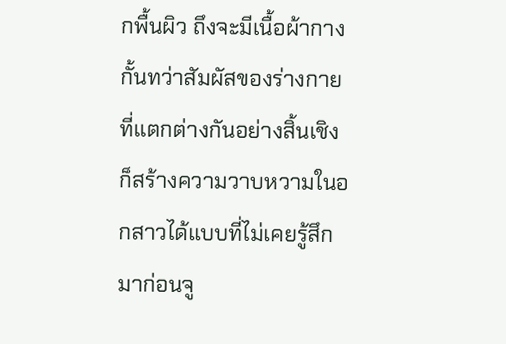กพื้นผิว ถึงจะมีเนื้อผ้ากางกั้นทว่าสัมผัสของร่างกายที่แตกต่างกันอย่างสิ้นเชิงก็สร้างความวาบหวามในอกสาวได้แบบที่ไม่เคยรู้สึกมาก่อนจู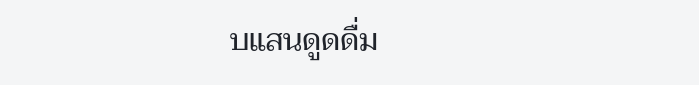บแสนดูดดื่ม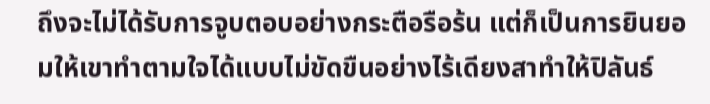ถึงจะไม่ได้รับการจูบตอบอย่างกระตือรือร้น แต่ก็เป็นการยินยอมให้เขาทำตามใจได้แบบไม่ขัดขืนอย่างไร้เดียงสาทำให้ปิลันธ์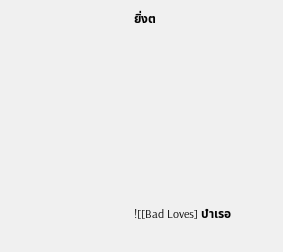ยิ่งต







![[Bad Loves] บำเรอ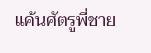แค้นศัตรูพี่ชาย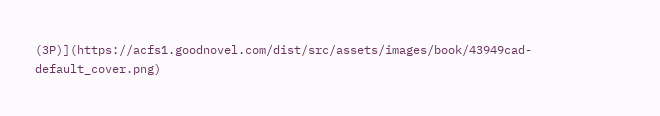(3P)](https://acfs1.goodnovel.com/dist/src/assets/images/book/43949cad-default_cover.png)